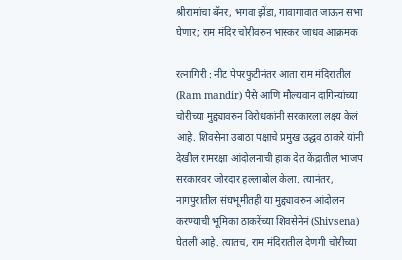श्रीरामांचा बॅनर, भगवा झेंडा, गावागावात जाऊन सभा घेणार; राम मंदिर चोरीवरुन भास्कर जाधव आक्रमक

रत्नागिरी : नीट पेपरफुटीनंतर आता राम मंदिरातील (Ram mandir) पैसे आणि मौल्यवान दागिन्यांच्या चोरीच्या मुद्द्यावरुन विरोधकांनी सरकारला लक्ष्य केलं आहे. शिवसेना उबाठा पक्षाचे प्रमुख उद्धव ठाकरे यांनी देखील रामरक्षा आंदोलनाची हाक देत केंद्रातील भाजप सरकारवर जोरदार हल्लाबोल केला. त्यानंतर, नागपुरातील संघभूमीतही या मुद्द्यावरुन आंदोलन करण्याची भूमिका ठाकरेंच्या शिवसेनेनं (Shivsena) घेतली आहे. त्यातच, राम मंदिरातील देणगी चोरीच्या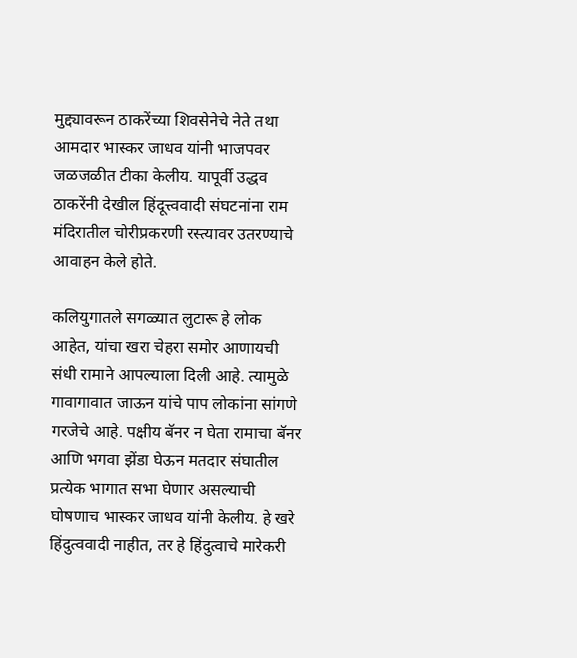मुद्द्यावरून ठाकरेंच्या शिवसेनेचे नेते तथा आमदार भास्कर जाधव यांनी भाजपवर जळजळीत टीका केलीय. यापूर्वी उद्धव ठाकरेंनी देखील हिंदूत्त्ववादी संघटनांना राम मंदिरातील चोरीप्रकरणी रस्त्यावर उतरण्याचे आवाहन केले होते.

कलियुगातले सगळ्यात लुटारू हे लोक आहेत, यांचा खरा चेहरा समोर आणायची संधी रामाने आपल्याला दिली आहे. त्यामुळे गावागावात जाऊन यांचे पाप लोकांना सांगणे गरजेचे आहे. पक्षीय बॅनर न घेता रामाचा बॅनर आणि भगवा झेंडा घेऊन मतदार संघातील प्रत्येक भागात सभा घेणार असल्याची घोषणाच भास्कर जाधव यांनी केलीय. हे खरे हिंदुत्ववादी नाहीत, तर हे हिंदुत्वाचे मारेकरी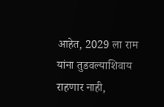आहेत, 2029 ला राम यांना तुडवल्याशिवाय राहणार नाही,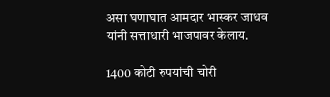असा घणाघात आमदार भास्कर जाधव यांनी सत्ताधारी भाजपावर केलाय.

1400 कोटी रुपयांची चोरी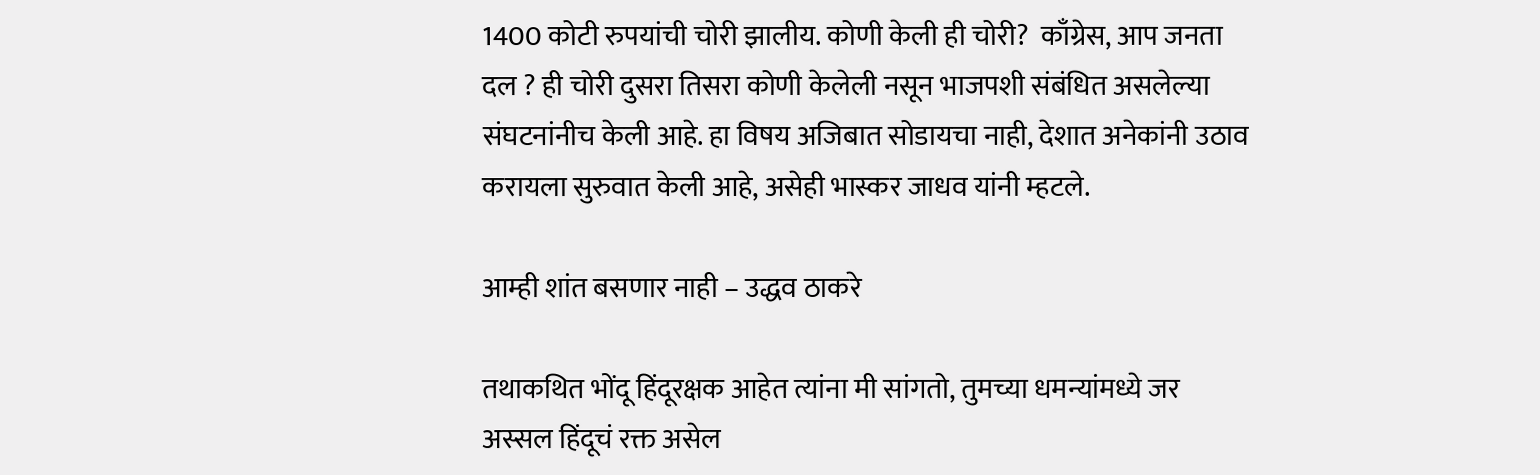1400 कोटी रुपयांची चोरी झालीय. कोणी केली ही चोरी?  काँग्रेस, आप जनता दल ? ही चोरी दुसरा तिसरा कोणी केलेली नसून भाजपशी संबंधित असलेल्या संघटनांनीच केली आहे. हा विषय अजिबात सोडायचा नाही, देशात अनेकांनी उठाव करायला सुरुवात केली आहे, असेही भास्कर जाधव यांनी म्हटले.

आम्ही शांत बसणार नाही – उद्धव ठाकरे

तथाकथित भोंदू हिंदूरक्षक आहेत त्यांना मी सांगतो, तुमच्या धमन्यांमध्ये जर अस्सल हिंदूचं रक्त असेल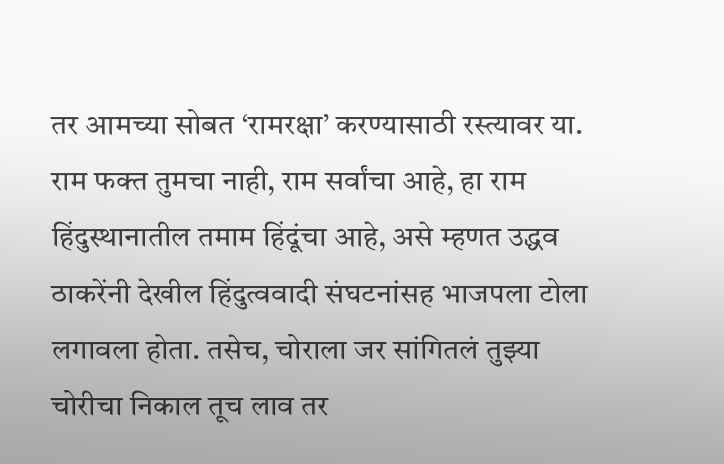तर आमच्या सोबत ‘रामरक्षा’ करण्यासाठी रस्त्यावर या. राम फक्त तुमचा नाही, राम सर्वांचा आहे, हा राम हिंदुस्थानातील तमाम हिंदूंचा आहे, असे म्हणत उद्धव ठाकरेंनी देखील हिंदुत्ववादी संघटनांसह भाजपला टोला लगावला होता. तसेच, चोराला जर सांगितलं तुझ्या चोरीचा निकाल तूच लाव तर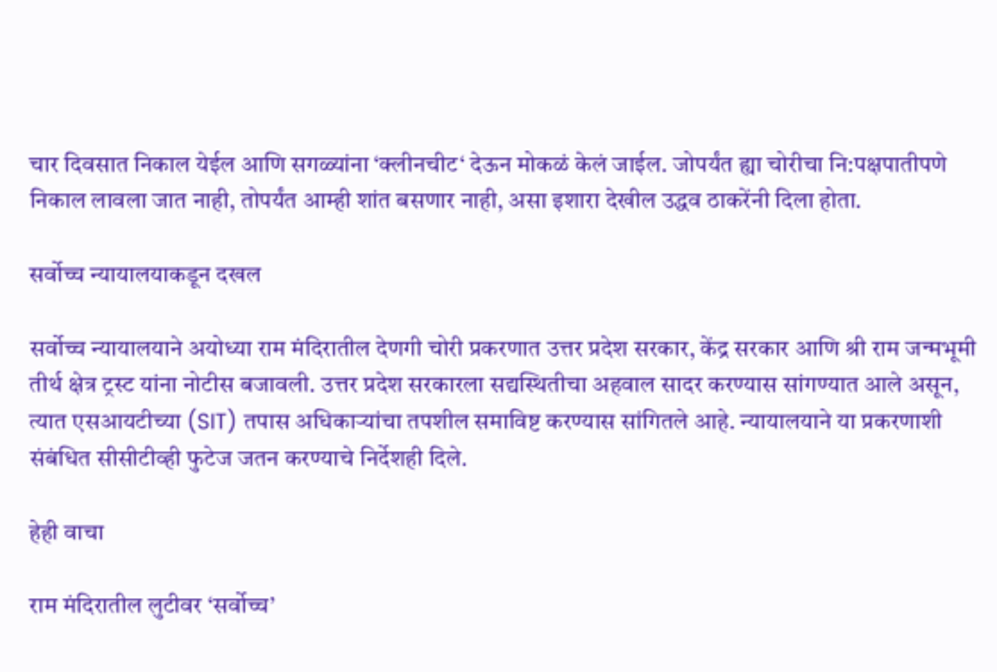चार दिवसात निकाल येईल आणि सगळ्यांना ‘क्लीनचीट‘ देऊन मोकळं केलं जाईल. जोपर्यंत ह्या चोरीचा नि:पक्षपातीपणे निकाल लावला जात नाही, तोपर्यंत आम्ही शांत बसणार नाही, असा इशारा देखील उद्धव ठाकरेंनी दिला होता.

सर्वोच्च न्यायालयाकडून दखल

सर्वोच्च न्यायालयाने अयोध्या राम मंदिरातील देणगी चोरी प्रकरणात उत्तर प्रदेश सरकार, केंद्र सरकार आणि श्री राम जन्मभूमी तीर्थ क्षेत्र ट्रस्ट यांना नोटीस बजावली. उत्तर प्रदेश सरकारला सद्यस्थितीचा अहवाल सादर करण्यास सांगण्यात आले असून, त्यात एसआयटीच्या (SIT) तपास अधिकाऱ्यांचा तपशील समाविष्ट करण्यास सांगितले आहे. न्यायालयाने या प्रकरणाशी संबंधित सीसीटीव्ही फुटेज जतन करण्याचे निर्देशही दिले.

हेही वाचा

राम मंदिरातील लुटीवर ‘सर्वोच्च’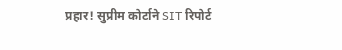प्रहार! सुप्रीम कोर्टाने SIT रिपोर्ट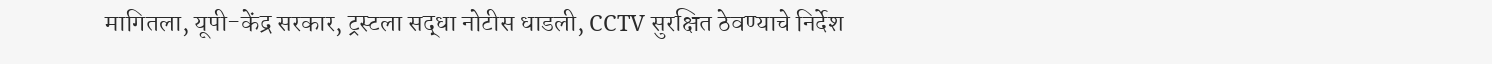मागितला, यूपी-केंद्र सरकार, ट्रस्टला सद्धा नोटीस धाडली, CCTV सुरक्षित ठेवण्याचे निर्देश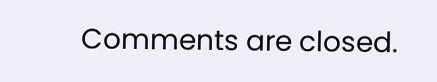Comments are closed.